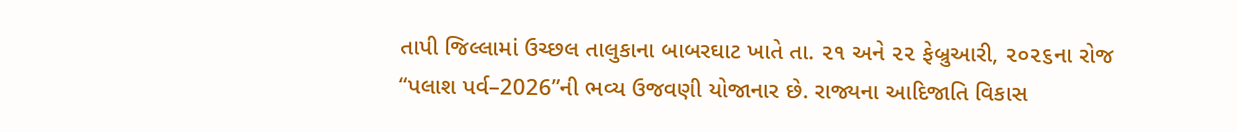તાપી જિલ્લામાં ઉચ્છલ તાલુકાના બાબરઘાટ ખાતે તા. ૨૧ અને ૨૨ ફેબ્રુઆરી, ૨૦૨૬ના રોજ “પલાશ પર્વ–2026”ની ભવ્ય ઉજવણી યોજાનાર છે. રાજ્યના આદિજાતિ વિકાસ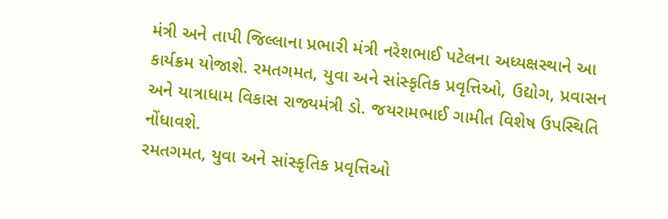મંત્રી અને તાપી જિલ્લાના પ્રભારી મંત્રી નરેશભાઈ પટેલના અધ્યક્ષસ્થાને આ કાર્યક્રમ યોજાશે. રમતગમત, યુવા અને સાંસ્કૃતિક પ્રવૃત્તિઓ, ઉદ્યોગ, પ્રવાસન અને યાત્રાધામ વિકાસ રાજ્યમંત્રી ડો. જયરામભાઈ ગામીત વિશેષ ઉપસ્થિતિ નોંધાવશે.
રમતગમત, યુવા અને સાંસ્કૃતિક પ્રવૃત્તિઓ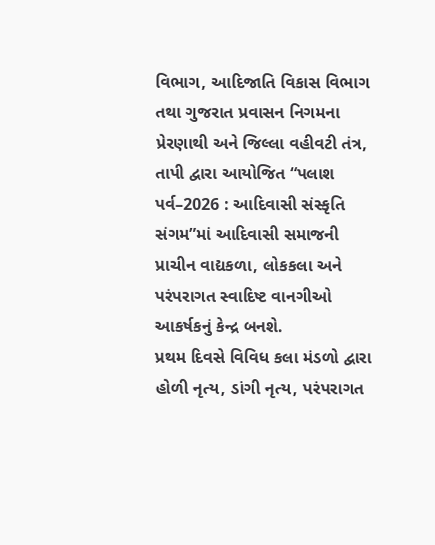વિભાગ, આદિજાતિ વિકાસ વિભાગ તથા ગુજરાત પ્રવાસન નિગમના પ્રેરણાથી અને જિલ્લા વહીવટી તંત્ર, તાપી દ્વારા આયોજિત “પલાશ પર્વ–2026 : આદિવાસી સંસ્કૃતિ સંગમ”માં આદિવાસી સમાજની પ્રાચીન વાદ્યકળા, લોકકલા અને પરંપરાગત સ્વાદિષ્ટ વાનગીઓ આકર્ષકનું કેન્દ્ર બનશે.
પ્રથમ દિવસે વિવિધ કલા મંડળો દ્વારા હોળી નૃત્ય, ડાંગી નૃત્ય, પરંપરાગત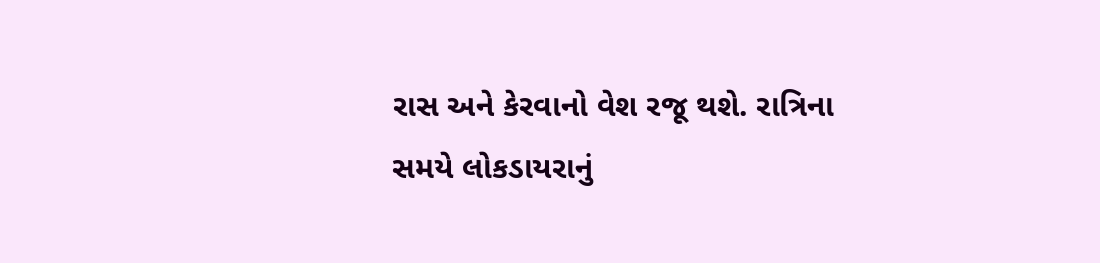રાસ અને કેરવાનો વેશ રજૂ થશે. રાત્રિના સમયે લોકડાયરાનું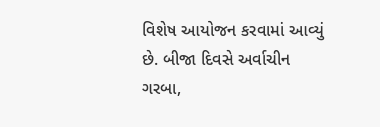વિશેષ આયોજન કરવામાં આવ્યું છે. બીજા દિવસે અર્વાચીન ગરબા,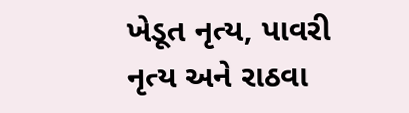ખેડૂત નૃત્ય, પાવરી નૃત્ય અને રાઠવા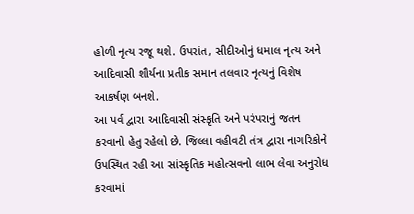હોળી નૃત્ય રજૂ થશે. ઉપરાંત, સીદીઓનું ધમાલ નૃત્ય અને આદિવાસી શૌર્યના પ્રતીક સમાન તલવાર નૃત્યનું વિશેષ આકર્ષણ બનશે.
આ પર્વ દ્વારા આદિવાસી સંસ્કૃતિ અને પરંપરાનું જતન કરવાનો હેતુ રહેલો છે. જિલ્લા વહીવટી તંત્ર દ્વારા નાગરિકોને ઉપસ્થિત રહી આ સાંસ્કૃતિક મહોત્સવનો લાભ લેવા અનુરોધ કરવામાં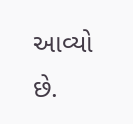આવ્યો છે.